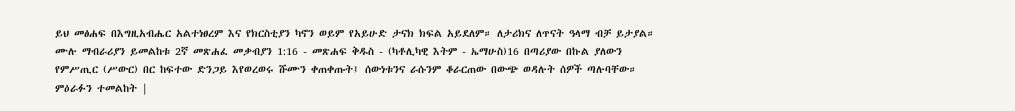ይህ መፅሐፍ በእግዚአብሔር አልተነፀረም እና የክርስቲያን ካኖን ወይም የአይሁድ ታናክ ክፍል አይደለም። ለታሪክና ለጥናት ዓላማ ብቻ ይታያል። ሙሉ ማብራሪያን ይመልከቱ 2ኛ መጽሐፈ መቃብያን 1:16 - መጽሐፍ ቅዱስ - (ካቶሊካዊ እትም - ኤማሁስ)16 በጣሪያው በኩል ያለውን የምሥጢር (ሥውር) በር ከፍተው ድንጋይ እየወረወሩ ሹሙን ቀጠቀጡት፤ ሰውነቱንና ራሱንም ቆራርጠው በውጭ ወዳሉት ሰዎች ጣሉባቸው። ምዕራፉን ተመልከት |